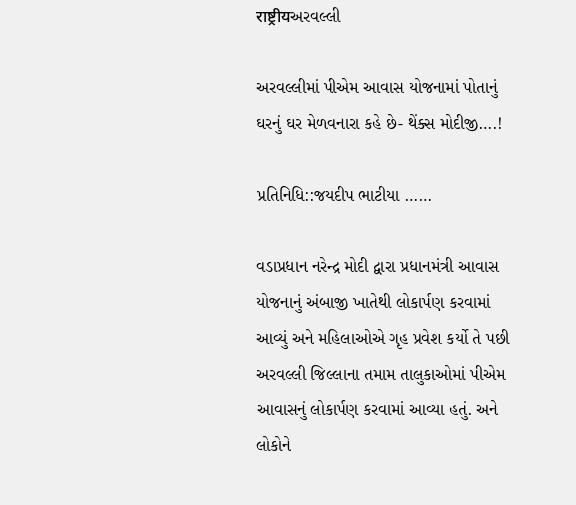राष्ट्रीयઅરવલ્લી

અરવલ્લીમાં પીએમ આવાસ યોજનામાં પોતાનું ઘરનું ઘર મેળવનારા કહે છે- થેંક્સ મોદીજી….!

પ્રતિનિધિ::જયદીપ ભાટીયા ……

વડાપ્રધાન નરેન્દ્ર મોદી દ્વારા પ્રધાનમંત્રી આવાસ યોજનાનું અંબાજી ખાતેથી લોકાર્પણ કરવામાં આવ્યું અને મહિલાઓએ ગૃહ પ્રવેશ કર્યો તે પછી  અરવલ્લી જિલ્લાના તમામ તાલુકાઓમાં પીએમ આવાસનું લોકાર્પણ કરવામાં આવ્યા હતું. અને  લોકોને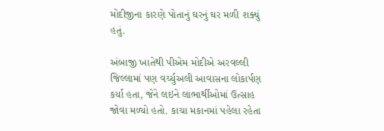મોદીજીના કારણે પોતાનું ઘરનું ઘર મળી શક્યું હતું.

અંબાજી ખાતેથી પીએમ મોદીએ અરવલ્લી જિલ્લામાં પણ વર્ચ્યુઅલી આવાસના લોકાર્પણ કર્યા હતા, જેને લઇને લાભાર્થીઓમાં ઉત્સાહ જોવા મળ્યો હતો. કાચા મકાનમાં પહેલા રહેતા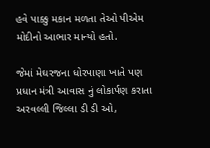હવે પાક્કુ મકાન મળતા તેઓ પીએમ મોદીનો આભાર માન્યો હતો.

જેમાં મેઘરજના ધોરપાણા ખાતે પણ પ્રધાન મંત્રી આવાસ નું લોકાર્પણ કરાતા અરવલ્લી જિલ્લા ડી ડી ઓ,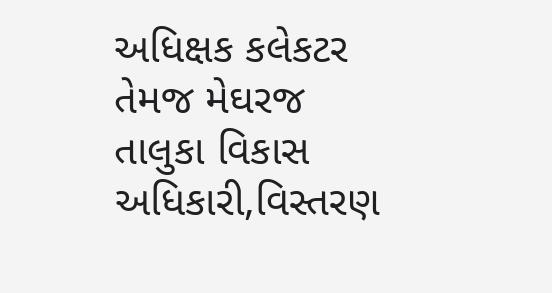અધિક્ષક કલેકટર તેમજ મેઘરજ તાલુકા વિકાસ અધિકારી,વિસ્તરણ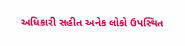અધિકારી સહીત અનેક લોકો ઉપસ્થિત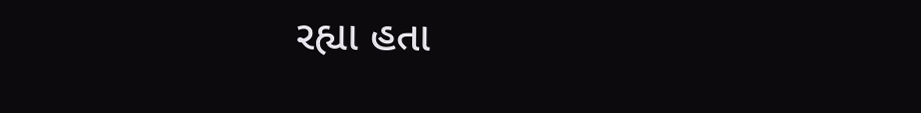રહ્યા હતા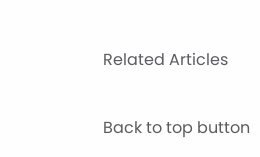Related Articles

Back to top button